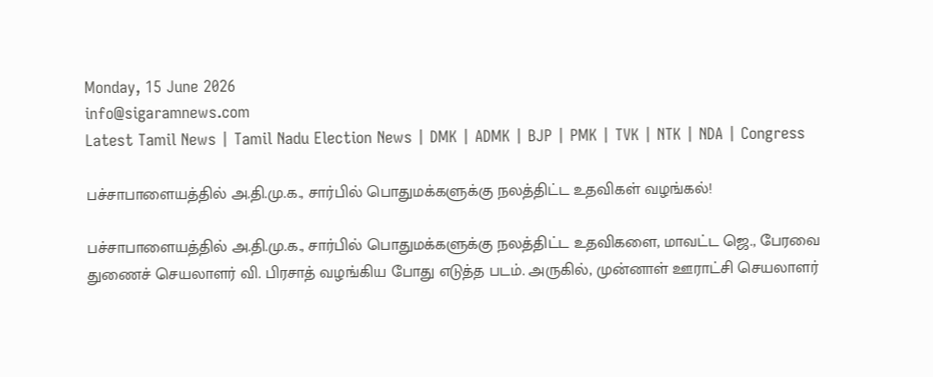Monday, 15 June 2026
info@sigaramnews.com
Latest Tamil News | Tamil Nadu Election News | DMK | ADMK | BJP | PMK | TVK | NTK | NDA | Congress

பச்சாபாளையத்தில் அ.தி.மு.க., சார்பில் பொதுமக்களுக்கு நலத்திட்ட உதவிகள் வழங்கல்!

பச்சாபாளையத்தில் அ.தி.மு.க., சார்பில் பொதுமக்களுக்கு நலத்திட்ட உதவிகளை, மாவட்ட ஜெ., பேரவை துணைச் செயலாளர் வி. பிரசாத் வழங்கிய போது எடுத்த படம். அருகில், முன்னாள் ஊராட்சி செயலாளர்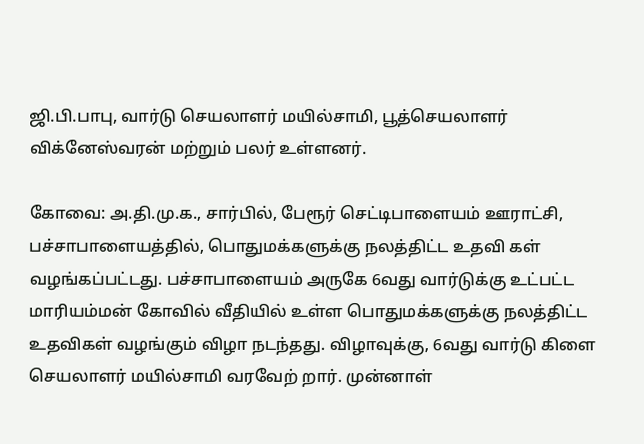ஜி.பி.பாபு, வார்டு செயலாளர் மயில்சாமி, பூத்செயலாளர் விக்னேஸ்வரன் மற்றும் பலர் உள்ளனர்.

கோவை: அ.தி.மு.க., சார்பில், பேரூர் செட்டிபாளையம் ஊராட்சி, பச்சாபாளையத்தில், பொதுமக்களுக்கு நலத்திட்ட உதவி கள் வழங்கப்பட்டது. பச்சாபாளையம் அருகே 6வது வார்டுக்கு உட்பட்ட மாரியம்மன் கோவில் வீதியில் உள்ள பொதுமக்களுக்கு நலத்திட்ட உதவிகள் வழங்கும் விழா நடந்தது. விழாவுக்கு, 6வது வார்டு கிளை செயலாளர் மயில்சாமி வரவேற் றார். முன்னாள்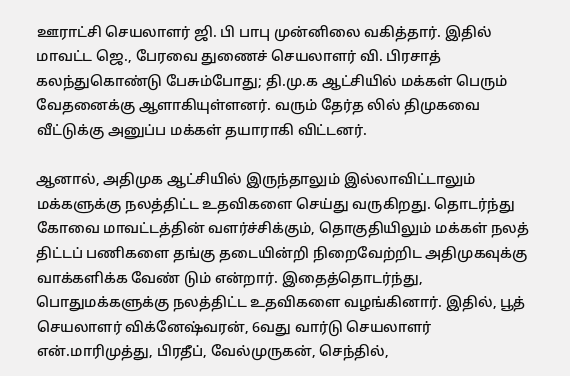ஊராட்சி செயலாளர் ஜி. பி பாபு முன்னிலை வகித்தார். இதில் மாவட்ட ஜெ., பேரவை துணைச் செயலாளர் வி. பிரசாத் கலந்துகொண்டு பேசும்போது; தி.மு.க ஆட்சியில் மக்கள் பெரும் வேதனைக்கு ஆளாகியுள்ளனர். வரும் தேர்த லில் திமுகவை வீட்டுக்கு அனுப்ப மக்கள் தயாராகி விட்டனர்.

ஆனால், அதிமுக ஆட்சியில் இருந்தாலும் இல்லாவிட்டாலும் மக்களுக்கு நலத்திட்ட உதவிகளை செய்து வருகிறது. தொடர்ந்து கோவை மாவட்டத்தின் வளர்ச்சிக்கும், தொகுதியிலும் மக்கள் நலத் திட்டப் பணிகளை தங்கு தடையின்றி நிறைவேற்றிட அதிமுகவுக்கு வாக்களிக்க வேண் டும் என்றார். இதைத்தொடர்ந்து, பொதுமக்களுக்கு நலத்திட்ட உதவிகளை வழங்கினார். இதில், பூத் செயலாளர் விக்னேஷ்வரன், 6வது வார்டு செயலாளர் என்.மாரிமுத்து, பிரதீப், வேல்முருகன், செந்தில்,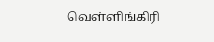வெள்ளிங்கிரி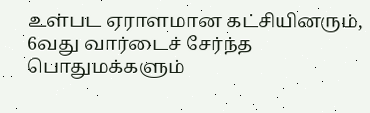உள்பட ஏராளமான கட்சியினரும், 6வது வார்டைச் சேர்ந்த பொதுமக்களும்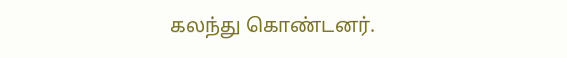கலந்து கொண்டனர்.